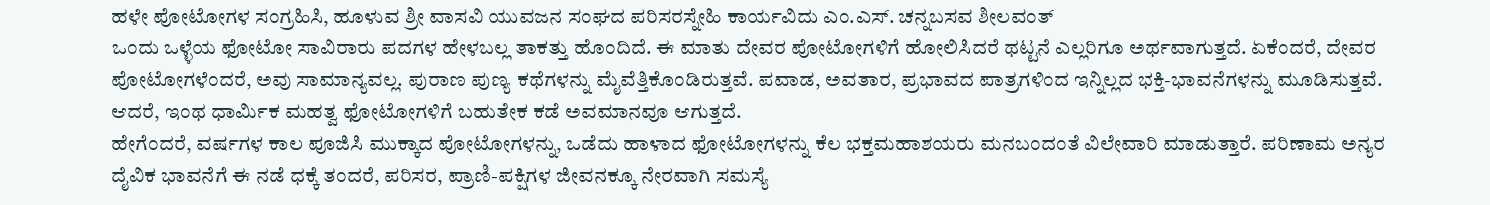ಹಳೇ ಪೋಟೋಗಳ ಸಂಗ್ರಹಿಸಿ, ಹೂಳುವ ಶ್ರೀ ವಾಸವಿ ಯುವಜನ ಸಂಘದ ಪರಿಸರಸ್ನೇಹಿ ಕಾರ್ಯವಿದು ಎಂ.ಎಸ್. ಚನ್ನಬಸವ ಶೀಲವಂತ್
ಒಂದು ಒಳ್ಳೆಯ ಫೋಟೋ ಸಾವಿರಾರು ಪದಗಳ ಹೇಳಬಲ್ಲ ತಾಕತ್ತು ಹೊಂದಿದೆ. ಈ ಮಾತು ದೇವರ ಪೋಟೋಗಳಿಗೆ ಹೋಲಿಸಿದರೆ ಥಟ್ಟನೆ ಎಲ್ಲರಿಗೂ ಅರ್ಥವಾಗುತ್ತದೆ. ಏಕೆಂದರೆ, ದೇವರ ಪೋಟೋಗಳೆಂದರೆ, ಅವು ಸಾಮಾನ್ಯವಲ್ಲ. ಪುರಾಣ ಪುಣ್ಯ ಕಥೆಗಳನ್ನು ಮೈವೆತ್ತಿಕೊಂಡಿರುತ್ತವೆ. ಪವಾಡ, ಅವತಾರ, ಪ್ರಭಾವದ ಪಾತ್ರಗಳಿಂದ ಇನ್ನಿಲ್ಲದ ಭಕ್ತಿ-ಭಾವನೆಗಳನ್ನು ಮೂಡಿಸುತ್ತವೆ. ಆದರೆ, ಇಂಥ ಧಾರ್ಮಿಕ ಮಹತ್ವ ಫೋಟೋಗಳಿಗೆ ಬಹುತೇಕ ಕಡೆ ಅವಮಾನವೂ ಆಗುತ್ತದೆ.
ಹೇಗೆಂದರೆ, ವರ್ಷಗಳ ಕಾಲ ಪೂಜಿಸಿ ಮುಕ್ಕಾದ ಪೋಟೋಗಳನ್ನು, ಒಡೆದು ಹಾಳಾದ ಫೋಟೋಗಳನ್ನು ಕೆಲ ಭಕ್ತಮಹಾಶಯರು ಮನಬಂದಂತೆ ವಿಲೇವಾರಿ ಮಾಡುತ್ತಾರೆ. ಪರಿಣಾಮ ಅನ್ಯರ ದೈವಿಕ ಭಾವನೆಗೆ ಈ ನಡೆ ಧಕ್ಕೆ ತಂದರೆ, ಪರಿಸರ, ಪ್ರಾಣಿ-ಪಕ್ಷಿಗಳ ಜೀವನಕ್ಕೂ ನೇರವಾಗಿ ಸಮಸ್ಯೆ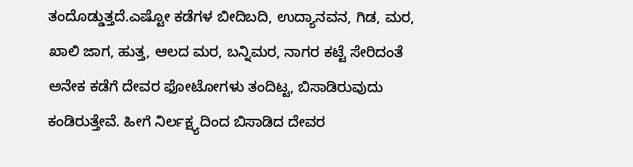ತಂದೊಡ್ಡುತ್ತದೆ.ಎಷ್ಟೋ ಕಡೆಗಳ ಬೀದಿಬದಿ, ಉದ್ಯಾನವನ, ಗಿಡ, ಮರ, ಖಾಲಿ ಜಾಗ, ಹುತ್ತ, ಆಲದ ಮರ, ಬನ್ನಿಮರ, ನಾಗರ ಕಟ್ಟೆ ಸೇರಿದಂತೆ ಅನೇಕ ಕಡೆಗೆ ದೇವರ ಫೋಟೋಗಳು ತಂದಿಟ್ಟ, ಬಿಸಾಡಿರುವುದು ಕಂಡಿರುತ್ತೇವೆ. ಹೀಗೆ ನಿರ್ಲಕ್ಷ್ಯದಿಂದ ಬಿಸಾಡಿದ ದೇವರ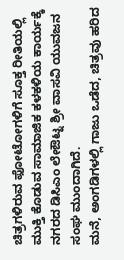ಚಿತ್ರಗಳಿರುವ ಫೋಟೋಗಳಿಗೆ ಸೂಕ್ತ ರೀತಿಯಲ್ಲಿ ಮುಕ್ತಿ ಕೊಡುವ ಸಾಮಾಜಿಕ ಕಳಕಳಿಯ ಕಾರ್ಯಕ್ಕೆ ನಗರದ ಡಿಸಿಎಂ ಲೇಔಟ್ನ ಶ್ರೀ ವಾಸವಿ ಯುವಜನ ಸಂಘ ಮುಂದಾಗಿದೆ.
ಮನೆ, ಅಂಗಡಿಗಳಲ್ಲಿ ಗಾಜು ಒಡೆದ, ಚಿತ್ರವು ಹರಿದ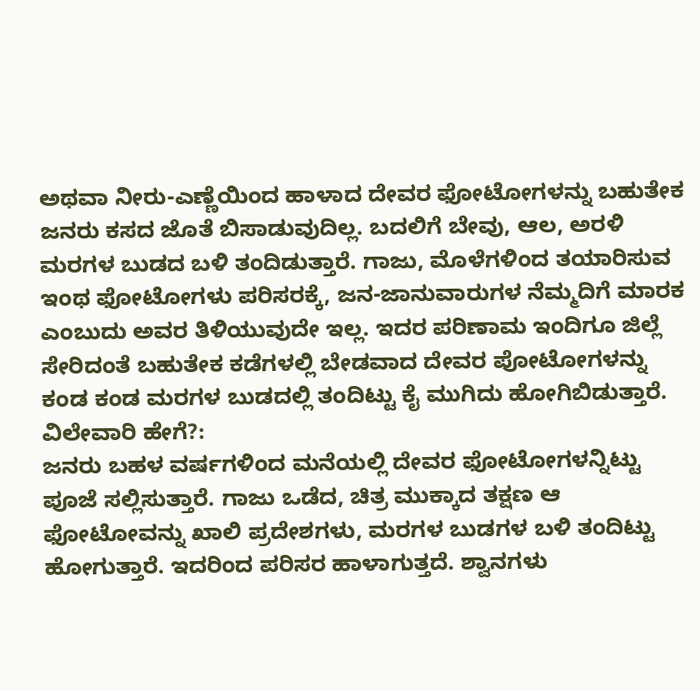ಅಥವಾ ನೀರು-ಎಣ್ಣೆಯಿಂದ ಹಾಳಾದ ದೇವರ ಫೋಟೋಗಳನ್ನು ಬಹುತೇಕ ಜನರು ಕಸದ ಜೊತೆ ಬಿಸಾಡುವುದಿಲ್ಲ. ಬದಲಿಗೆ ಬೇವು, ಆಲ, ಅರಳಿ ಮರಗಳ ಬುಡದ ಬಳಿ ತಂದಿಡುತ್ತಾರೆ. ಗಾಜು, ಮೊಳೆಗಳಿಂದ ತಯಾರಿಸುವ ಇಂಥ ಫೋಟೋಗಳು ಪರಿಸರಕ್ಕೆ, ಜನ-ಜಾನುವಾರುಗಳ ನೆಮ್ಮದಿಗೆ ಮಾರಕ ಎಂಬುದು ಅವರ ತಿಳಿಯುವುದೇ ಇಲ್ಲ. ಇದರ ಪರಿಣಾಮ ಇಂದಿಗೂ ಜಿಲ್ಲೆ ಸೇರಿದಂತೆ ಬಹುತೇಕ ಕಡೆಗಳಲ್ಲಿ ಬೇಡವಾದ ದೇವರ ಪೋಟೋಗಳನ್ನು ಕಂಡ ಕಂಡ ಮರಗಳ ಬುಡದಲ್ಲಿ ತಂದಿಟ್ಟು ಕೈ ಮುಗಿದು ಹೋಗಿಬಿಡುತ್ತಾರೆ.
ವಿಲೇವಾರಿ ಹೇಗೆ?:
ಜನರು ಬಹಳ ವರ್ಷಗಳಿಂದ ಮನೆಯಲ್ಲಿ ದೇವರ ಫೋಟೋಗಳನ್ನಿಟ್ಟು ಪೂಜೆ ಸಲ್ಲಿಸುತ್ತಾರೆ. ಗಾಜು ಒಡೆದ, ಚಿತ್ರ ಮುಕ್ಕಾದ ತಕ್ಷಣ ಆ ಫೋಟೋವನ್ನು ಖಾಲಿ ಪ್ರದೇಶಗಳು, ಮರಗಳ ಬುಡಗಳ ಬಳಿ ತಂದಿಟ್ಟು ಹೋಗುತ್ತಾರೆ. ಇದರಿಂದ ಪರಿಸರ ಹಾಳಾಗುತ್ತದೆ. ಶ್ವಾನಗಳು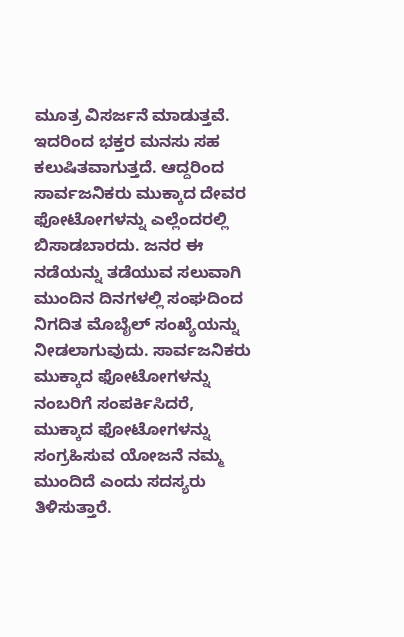ಮೂತ್ರ ವಿಸರ್ಜನೆ ಮಾಡುತ್ತವೆ. ಇದರಿಂದ ಭಕ್ತರ ಮನಸು ಸಹ ಕಲುಷಿತವಾಗುತ್ತದೆ. ಆದ್ದರಿಂದ ಸಾರ್ವಜನಿಕರು ಮುಕ್ಕಾದ ದೇವರ ಫೋಟೋಗಳನ್ನು ಎಲ್ಲೆಂದರಲ್ಲಿ ಬಿಸಾಡಬಾರದು. ಜನರ ಈ ನಡೆಯನ್ನು ತಡೆಯುವ ಸಲುವಾಗಿ ಮುಂದಿನ ದಿನಗಳಲ್ಲಿ ಸಂಘದಿಂದ ನಿಗದಿತ ಮೊಬೈಲ್ ಸಂಖ್ಯೆಯನ್ನು ನೀಡಲಾಗುವುದು. ಸಾರ್ವಜನಿಕರು ಮುಕ್ಕಾದ ಫೋಟೋಗಳನ್ನು ನಂಬರಿಗೆ ಸಂಪರ್ಕಿಸಿದರೆ, ಮುಕ್ಕಾದ ಫೋಟೋಗಳನ್ನು ಸಂಗ್ರಹಿಸುವ ಯೋಜನೆ ನಮ್ಮ ಮುಂದಿದೆ ಎಂದು ಸದಸ್ಯರು ತಿಳಿಸುತ್ತಾರೆ.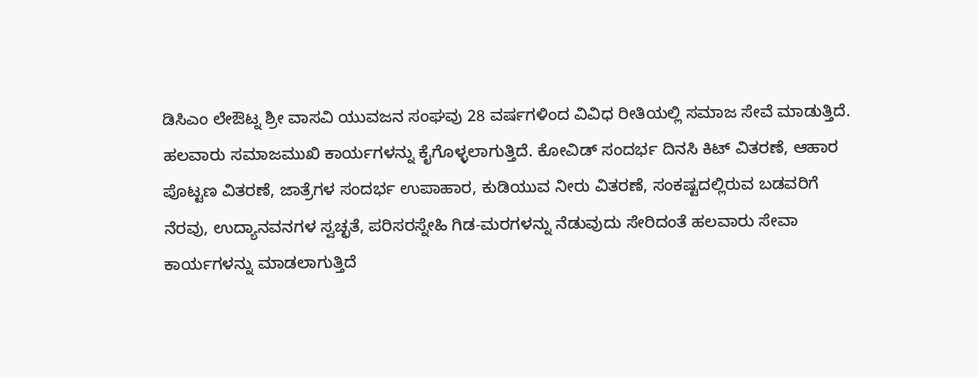ಡಿಸಿಎಂ ಲೇಔಟ್ನ ಶ್ರೀ ವಾಸವಿ ಯುವಜನ ಸಂಘವು 28 ವರ್ಷಗಳಿಂದ ವಿವಿಧ ರೀತಿಯಲ್ಲಿ ಸಮಾಜ ಸೇವೆ ಮಾಡುತ್ತಿದೆ. ಹಲವಾರು ಸಮಾಜಮುಖಿ ಕಾರ್ಯಗಳನ್ನು ಕೈಗೊಳ್ಳಲಾಗುತ್ತಿದೆ. ಕೋವಿಡ್ ಸಂದರ್ಭ ದಿನಸಿ ಕಿಟ್ ವಿತರಣೆ, ಆಹಾರ ಪೊಟ್ಟಣ ವಿತರಣೆ, ಜಾತ್ರೆಗಳ ಸಂದರ್ಭ ಉಪಾಹಾರ, ಕುಡಿಯುವ ನೀರು ವಿತರಣೆ, ಸಂಕಷ್ಟದಲ್ಲಿರುವ ಬಡವರಿಗೆ ನೆರವು, ಉದ್ಯಾನವನಗಳ ಸ್ವಚ್ಛತೆ, ಪರಿಸರಸ್ನೇಹಿ ಗಿಡ-ಮರಗಳನ್ನು ನೆಡುವುದು ಸೇರಿದಂತೆ ಹಲವಾರು ಸೇವಾ ಕಾರ್ಯಗಳನ್ನು ಮಾಡಲಾಗುತ್ತಿದೆ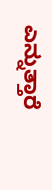ಎನ್ನುತ್ತಾರೆ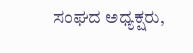ಸಂಘದ ಅಧ್ಯಕ್ಷರು,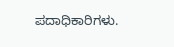ಪದಾಧಿಕಾರಿಗಳು.